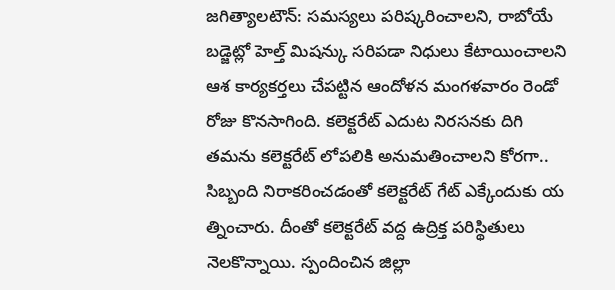జగిత్యాలటౌన్: సమస్యలు పరిష్కరించాలని, రాబోయే బడ్జెట్లో హెల్త్ మిషన్కు సరిపడా నిధులు కేటాయించాలని ఆశ కార్యకర్తలు చేపట్టిన ఆందోళన మంగళవారం రెండో రోజు కొనసాగింది. కలెక్టరేట్ ఎదుట నిరసనకు దిగి తమను కలెక్టరేట్ లోపలికి అనుమతించాలని కోరగా.. సిబ్బంది నిరాకరించడంతో కలెక్టరేట్ గేట్ ఎక్కేందుకు య త్నించారు. దీంతో కలెక్టరేట్ వద్ద ఉద్రిక్త పరిస్థితులు నెలకొన్నాయి. స్పందించిన జిల్లా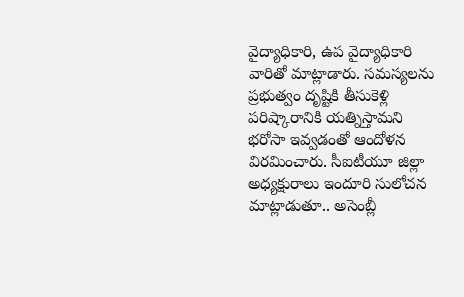వైద్యాధికారి, ఉప వైద్యాధికారి వారితో మాట్లాడారు. సమస్యలను ప్రభుత్వం దృష్టికి తీసుకెళ్లి పరిష్కారానికి యత్నిస్తామని భరోసా ఇవ్వడంతో ఆందోళన విరమించారు. సీఐటీయూ జిల్లా అధ్యక్షురాలు ఇందూరి సులోచన మాట్లాడుతూ.. అసెంబ్లీ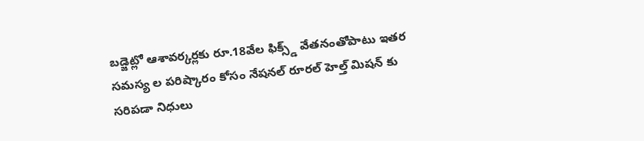బడ్జెట్లో ఆశావర్కర్లకు రూ.18వేల ఫిక్స్డ్ వేతనంతోపాటు ఇతర సమస్య ల పరిష్కారం కోసం నేషనల్ రూరల్ హెల్త్ మిషన్ కు సరిపడా నిధులు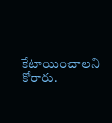కేటాయించాలని కోరారు.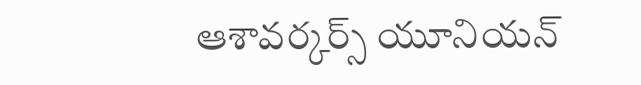ఆశావర్కర్స్ యూనియన్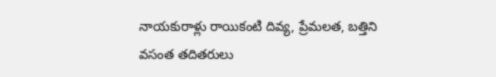నాయకురాళ్లు రాయికంటి దివ్య, ప్రేమలత, బత్తిని వసంత తదితరులు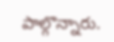పాల్గొన్నారు.